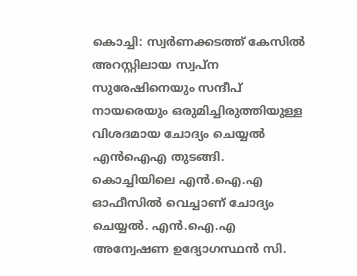കൊച്ചി: സ്വർണക്കടത്ത് കേസിൽ അറസ്റ്റിലായ സ്വപ്ന സുരേഷിനെയും സന്ദീപ് നായരെയും ഒരുമിച്ചിരുത്തിയുള്ള വിശദമായ ചോദ്യം ചെയ്യൽ എൻഐഎ തുടങ്ങി. കൊച്ചിയിലെ എൻ.ഐ.എ ഓഫീസിൽ വെച്ചാണ് ചോദ്യം ചെയ്യൽ. എൻ.ഐ.എ അന്വേഷണ ഉദ്യോഗസ്ഥൻ സി.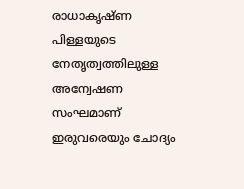രാധാകൃഷ്ണ പിള്ളയുടെ നേതൃത്വത്തിലുള്ള അന്വേഷണ സംഘമാണ് ഇരുവരെയും ചോദ്യം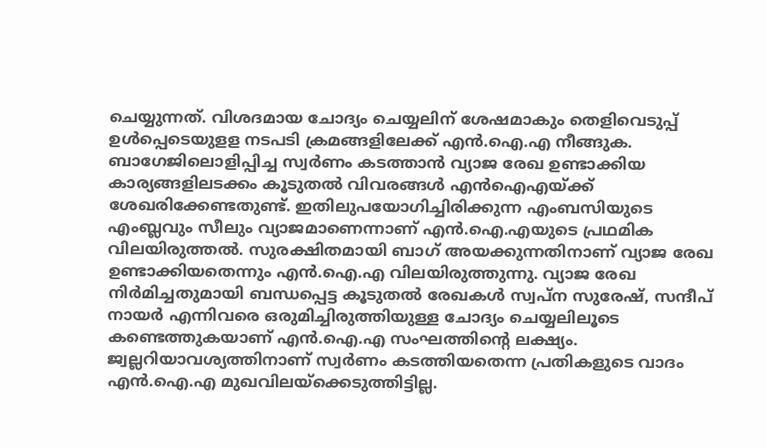ചെയ്യുന്നത്. വിശദമായ ചോദ്യം ചെയ്യലിന് ശേഷമാകും തെളിവെടുപ്പ് ഉൾപ്പെടെയുളള നടപടി ക്രമങ്ങളിലേക്ക് എൻ.ഐ.എ നീങ്ങുക. ബാഗേജിലൊളിപ്പിച്ച സ്വർണം കടത്താൻ വ്യാജ രേഖ ഉണ്ടാക്കിയ കാര്യങ്ങളിലടക്കം കൂടുതൽ വിവരങ്ങൾ എൻഐഎയ്ക്ക് ശേഖരിക്കേണ്ടതുണ്ട്. ഇതിലുപയോഗിച്ചിരിക്കുന്ന എംബസിയുടെ എംബ്ലവും സീലും വ്യാജമാണെന്നാണ് എൻ.ഐ.എയുടെ പ്രഥമിക വിലയിരുത്തൽ. സുരക്ഷിതമായി ബാഗ് അയക്കുന്നതിനാണ് വ്യാജ രേഖ ഉണ്ടാക്കിയതെന്നും എൻ.ഐ.എ വിലയിരുത്തുന്നു. വ്യാജ രേഖ നിർമിച്ചതുമായി ബന്ധപ്പെട്ട കൂടുതൽ രേഖകൾ സ്വപ്ന സുരേഷ്, സന്ദീപ് നായർ എന്നിവരെ ഒരുമിച്ചിരുത്തിയുള്ള ചോദ്യം ചെയ്യലിലൂടെ കണ്ടെത്തുകയാണ് എൻ.ഐ.എ സംഘത്തിന്റെ ലക്ഷ്യം. ജ്വല്ലറിയാവശ്യത്തിനാണ് സ്വർണം കടത്തിയതെന്ന പ്രതികളുടെ വാദം എൻ.ഐ.എ മുഖവിലയ്ക്കെടുത്തിട്ടില്ല.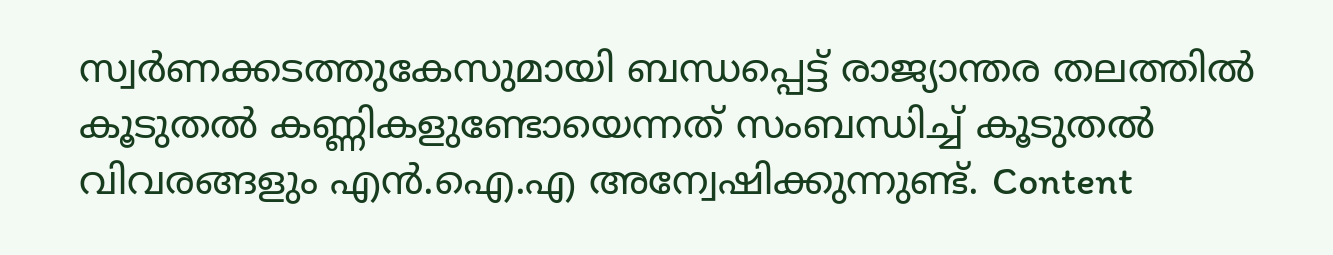സ്വർണക്കടത്തുകേസുമായി ബന്ധപ്പെട്ട് രാജ്യാന്തര തലത്തിൽ കൂടുതൽ കണ്ണികളുണ്ടോയെന്നത് സംബന്ധിച്ച് കൂടുതൽ വിവരങ്ങളും എൻ.ഐ.എ അന്വേഷിക്കുന്നുണ്ട്. Content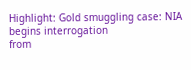Highlight: Gold smuggling case: NIA begins interrogation
from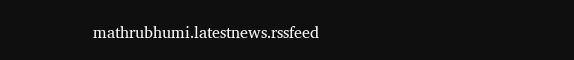mathrubhumi.latestnews.rssfeed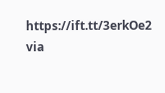https://ift.tt/3erkOe2
via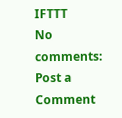IFTTT
No comments:
Post a Comment